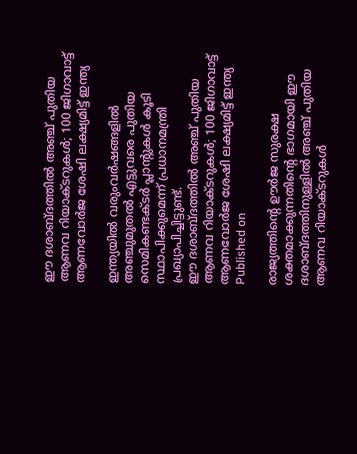ഈ ദശാബ്ദത്തില്‍ അഞ്ച് പുതിയ ആണവ റിയാക്ടറുകള്‍; 100 ജിഗാവാട്ട് ആണവോര്‍ജ ശേഷി ലക്ഷ്യമിട്ട് ഇന്ത്യ

ഇന്ത്യയില്‍ വരുംവര്‍ഷങ്ങളില്‍ അഞ്ചുമുതല്‍ എട്ടുവരെ പുതിയ സെമികണ്ടക്ടര്‍ പ്ലാന്റുകള്‍ കൂടി സ്ഥാപിക്കുമെന്ന് പ്രധാനമന്ത്രി പ്രഖ്യാപിച്ചിട്ടുണ്ട്.
ഈ ദശാബ്ദത്തില്‍ അഞ്ച് പുതിയ ആണവ റിയാക്ടറുകള്‍; 100 ജിഗാവാട്ട് ആണവോര്‍ജ ശേഷി ലക്ഷ്യമിട്ട് ഇന്ത്യ
Published on

രാജ്യത്തിന്റെ ഊര്‍ജ സുരക്ഷ ശക്തമാക്കുന്നതിന്റെ ഭാഗമായി ഈ ദശാബ്ദത്തിനുള്ളില്‍ അഞ്ച് പുതിയ ആണവ റിയാക്ടറുകള്‍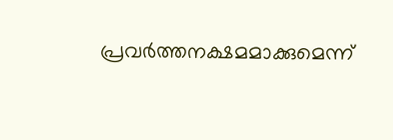പ്രവര്‍ത്തനക്ഷമമാക്കുമെന്ന്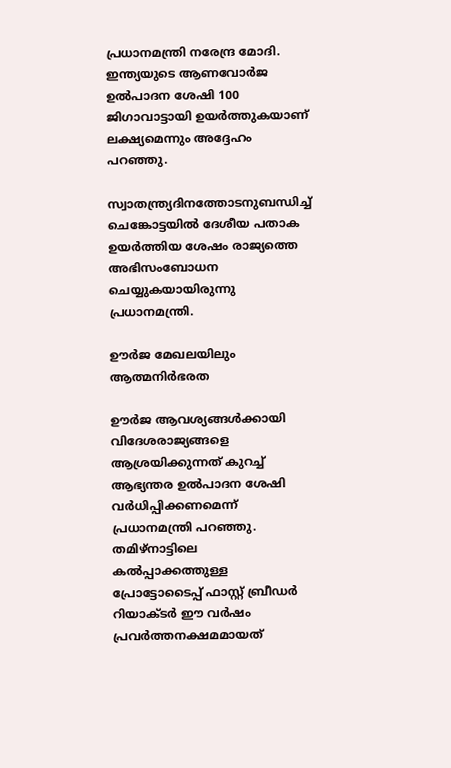പ്രധാനമന്ത്രി നരേന്ദ്ര മോദി. ഇന്ത്യയുടെ ആണവോര്‍ജ ഉല്‍പാദന ശേഷി 100 ജിഗാവാട്ടായി ഉയര്‍ത്തുകയാണ് ലക്ഷ്യമെന്നും അദ്ദേഹം പറഞ്ഞു.

സ്വാതന്ത്ര്യദിനത്തോടനുബന്ധിച്ച് ചെങ്കോട്ടയില്‍ ദേശീയ പതാക ഉയര്‍ത്തിയ ശേഷം രാജ്യത്തെ അഭിസംബോധന ചെയ്യുകയായിരുന്നു പ്രധാനമന്ത്രി.

ഊര്‍ജ മേഖലയിലും ആത്മനിര്‍ഭരത

ഊര്‍ജ ആവശ്യങ്ങള്‍ക്കായി വിദേശരാജ്യങ്ങളെ ആശ്രയിക്കുന്നത് കുറച്ച് ആഭ്യന്തര ഉല്‍പാദന ശേഷി വര്‍ധിപ്പിക്കണമെന്ന് പ്രധാനമന്ത്രി പറഞ്ഞു. തമിഴ്നാട്ടിലെ കല്‍പ്പാക്കത്തുള്ള പ്രോട്ടോടൈപ്പ് ഫാസ്റ്റ് ബ്രീഡര്‍ റിയാക്ടര്‍ ഈ വര്‍ഷം പ്രവര്‍ത്തനക്ഷമമായത്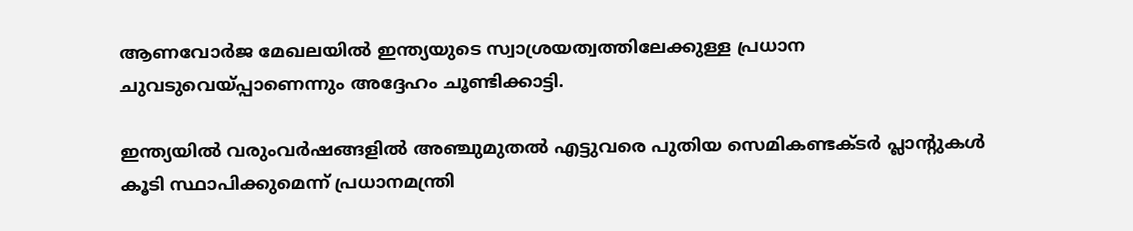ആണവോര്‍ജ മേഖലയില്‍ ഇന്ത്യയുടെ സ്വാശ്രയത്വത്തിലേക്കുള്ള പ്രധാന ചുവടുവെയ്പ്പാണെന്നും അദ്ദേഹം ചൂണ്ടിക്കാട്ടി.

ഇന്ത്യയില്‍ വരുംവര്‍ഷങ്ങളില്‍ അഞ്ചുമുതല്‍ എട്ടുവരെ പുതിയ സെമികണ്ടക്ടര്‍ പ്ലാന്റുകള്‍ കൂടി സ്ഥാപിക്കുമെന്ന് പ്രധാനമന്ത്രി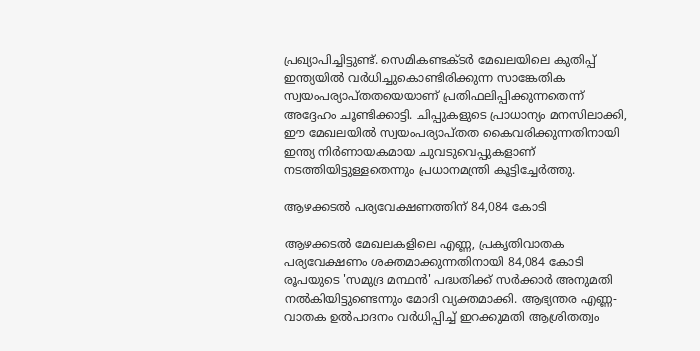പ്രഖ്യാപിച്ചിട്ടുണ്ട്. സെമികണ്ടക്ടര്‍ മേഖലയിലെ കുതിപ്പ് ഇന്ത്യയില്‍ വര്‍ധിച്ചുകൊണ്ടിരിക്കുന്ന സാങ്കേതിക സ്വയംപര്യാപ്തതയെയാണ് പ്രതിഫലിപ്പിക്കുന്നതെന്ന് അദ്ദേഹം ചൂണ്ടിക്കാട്ടി. ചിപ്പുകളുടെ പ്രാധാന്യം മനസിലാക്കി, ഈ മേഖലയില്‍ സ്വയംപര്യാപ്തത കൈവരിക്കുന്നതിനായി ഇന്ത്യ നിര്‍ണായകമായ ചുവടുവെപ്പുകളാണ് നടത്തിയിട്ടുള്ളതെന്നും പ്രധാനമന്ത്രി കൂട്ടിച്ചേര്‍ത്തു.

ആഴക്കടല്‍ പര്യവേക്ഷണത്തിന് 84,084 കോടി

ആഴക്കടല്‍ മേഖലകളിലെ എണ്ണ, പ്രകൃതിവാതക പര്യവേക്ഷണം ശക്തമാക്കുന്നതിനായി 84,084 കോടി രൂപയുടെ 'സമുദ്ര മന്ഥന്‍' പദ്ധതിക്ക് സര്‍ക്കാര്‍ അനുമതി നല്‍കിയിട്ടുണ്ടെന്നും മോദി വ്യക്തമാക്കി. ആഭ്യന്തര എണ്ണ-വാതക ഉല്‍പാദനം വര്‍ധിപ്പിച്ച് ഇറക്കുമതി ആശ്രിതത്വം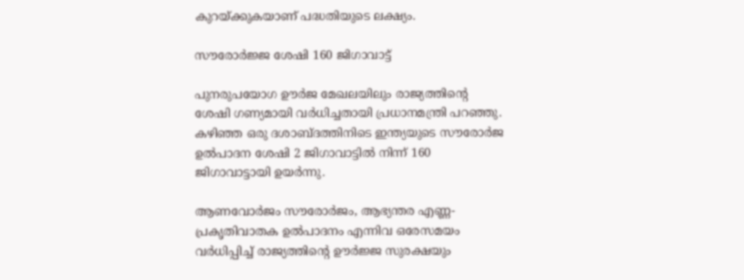കുറയ്ക്കുകയാണ് പദ്ധതിയുടെ ലക്ഷ്യം.

സൗരോര്‍ജ്ജ ശേഷി 160 ജിഗാവാട്ട്

പുനരുപയോഗ ഊര്‍ജ മേഖലയിലും രാജ്യത്തിന്റെ ശേഷി ഗണ്യമായി വര്‍ധിച്ചതായി പ്രധാനമന്ത്രി പറഞ്ഞു. കഴിഞ്ഞ ഒരു ദശാബ്ദത്തിനിടെ ഇന്ത്യയുടെ സൗരോര്‍ജ ഉല്‍പാദന ശേഷി 2 ജിഗാവാട്ടില്‍ നിന്ന് 160 ജിഗാവാട്ടായി ഉയര്‍ന്നു.

ആണവോര്‍ജം സൗരോര്‍ജം, ആഭ്യന്തര എണ്ണ-പ്രകൃതിവാതക ഉല്‍പാദനം എന്നിവ ഒരേസമയം വര്‍ധിപ്പിച്ച് രാജ്യത്തിന്റെ ഊര്‍ജ്ജ സുരക്ഷയും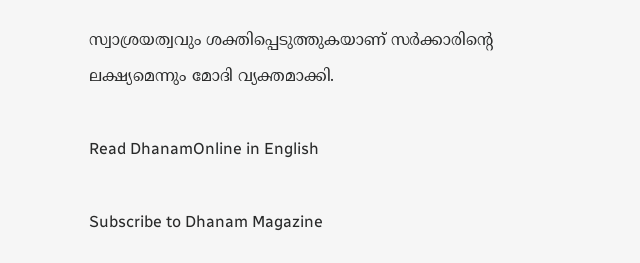സ്വാശ്രയത്വവും ശക്തിപ്പെടുത്തുകയാണ് സര്‍ക്കാരിന്റെ ലക്ഷ്യമെന്നും മോദി വ്യക്തമാക്കി.

Read DhanamOnline in English

Subscribe to Dhanam Magazine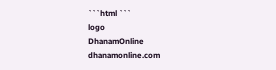```html ```
logo
DhanamOnline
dhanamonline.com